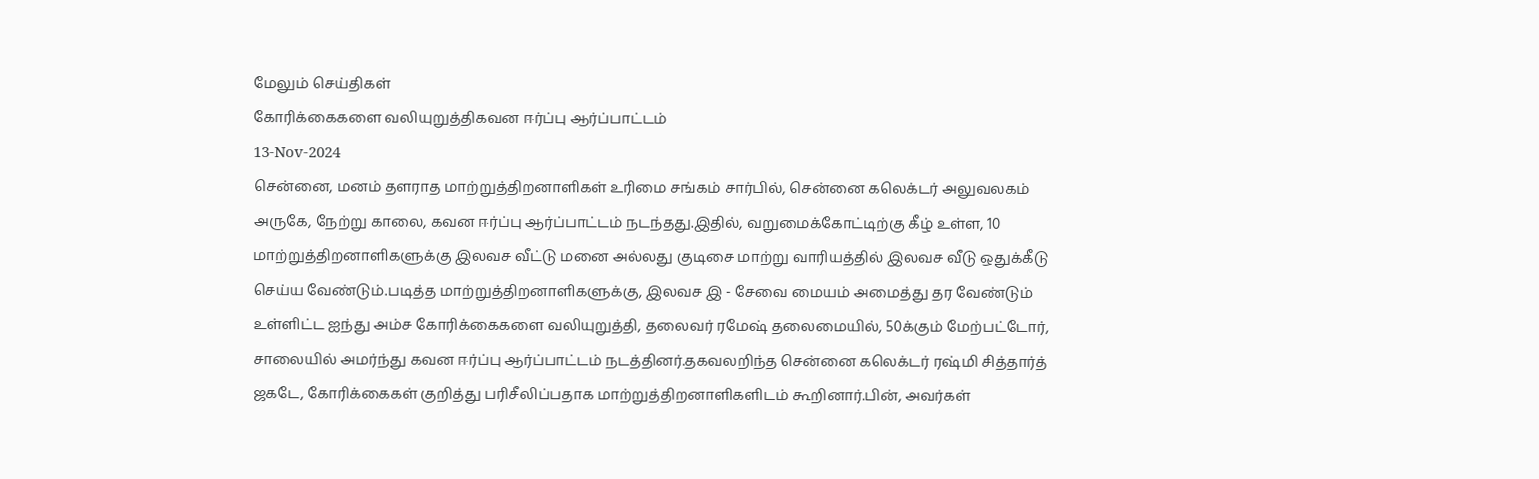மேலும் செய்திகள்
கோரிக்கைகளை வலியுறுத்திகவன ஈர்ப்பு ஆர்ப்பாட்டம்
13-Nov-2024
சென்னை, மனம் தளராத மாற்றுத்திறனாளிகள் உரிமை சங்கம் சார்பில், சென்னை கலெக்டர் அலுவலகம் அருகே, நேற்று காலை, கவன ஈர்ப்பு ஆர்ப்பாட்டம் நடந்தது.இதில், வறுமைக்கோட்டிற்கு கீழ் உள்ள, 10 மாற்றுத்திறனாளிகளுக்கு இலவச வீட்டு மனை அல்லது குடிசை மாற்று வாரியத்தில் இலவச வீடு ஒதுக்கீடு செய்ய வேண்டும்.படித்த மாற்றுத்திறனாளிகளுக்கு, இலவச இ - சேவை மையம் அமைத்து தர வேண்டும் உள்ளிட்ட ஐந்து அம்ச கோரிக்கைகளை வலியுறுத்தி, தலைவர் ரமேஷ் தலைமையில், 50க்கும் மேற்பட்டோர், சாலையில் அமர்ந்து கவன ஈர்ப்பு ஆர்ப்பாட்டம் நடத்தினர்.தகவலறிந்த சென்னை கலெக்டர் ரஷ்மி சித்தார்த் ஜகடே, கோரிக்கைகள் குறித்து பரிசீலிப்பதாக மாற்றுத்திறனாளிகளிடம் கூறினார்.பின், அவர்கள்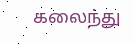கலைந்து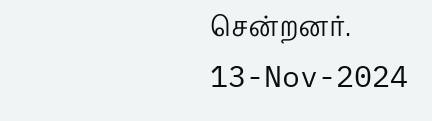சென்றனர்.
13-Nov-2024